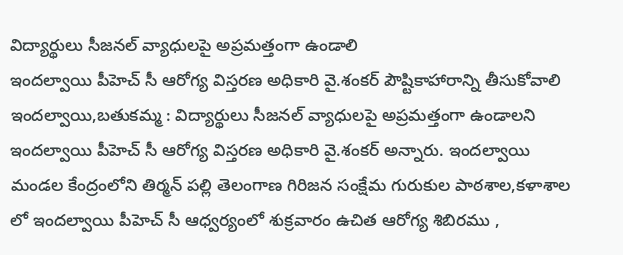విద్యార్థులు సీజనల్ వ్యాధులపై అప్రమత్తంగా ఉండాలి
ఇందల్వాయి పీహెచ్ సీ ఆరోగ్య విస్తరణ అధికారి వై.శంకర్ పౌష్టికాహారాన్ని తీసుకోవాలి ఇందల్వాయి,బతుకమ్మ : విద్యార్థులు సీజనల్ వ్యాధులపై అప్రమత్తంగా ఉండాలని ఇందల్వాయి పీహెచ్ సీ ఆరోగ్య విస్తరణ అధికారి వై.శంకర్ అన్నారు. ఇందల్వాయి మండల కేంద్రంలోని తిర్మన్ పల్లి తెలంగాణ గిరిజన సంక్షేమ గురుకుల పాఠశాల,కళాశాల లో ఇందల్వాయి పీహెచ్ సీ ఆధ్వర్యంలో శుక్రవారం ఉచిత ఆరోగ్య శిబిరము ,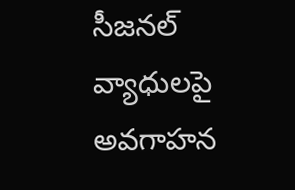సీజనల్ వ్యాధులపై అవగాహన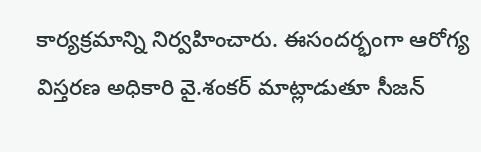కార్యక్రమాన్ని నిర్వహించారు. ఈసందర్భంగా ఆరోగ్య విస్తరణ అధికారి వై.శంకర్ మాట్లాడుతూ సీజన్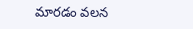మారడం వలన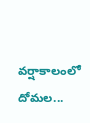వర్షాకాలంలో దోమల...